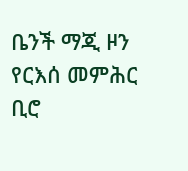ቤንች ማጂ ዞን የርእሰ መምሕር ቢሮ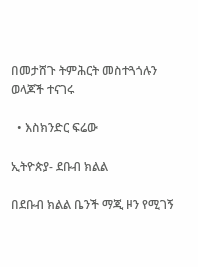በመታሸጉ ትምሕርት መስተጓጎሉን ወላጆች ተናገሩ

  • እስክንድር ፍሬው

ኢትዮጵያ- ደቡብ ክልል

በደቡብ ክልል ቤንች ማጂ ዞን የሚገኝ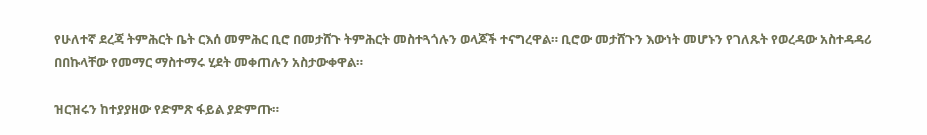የሁለተኛ ደረጃ ትምሕርት ቤት ርእሰ መምሕር ቢሮ በመታሸጉ ትምሕርት መስተጓጎሉን ወላጆች ተናግረዋል። ቢሮው መታሸጉን እውነት መሆኑን የገለጹት የወረዳው አስተዳዳሪ በበኩላቸው የመማር ማስተማሩ ሂደት መቀጠሉን አስታውቀዋል።

ዝርዝሩን ከተያያዘው የድምጽ ፋይል ያድምጡ።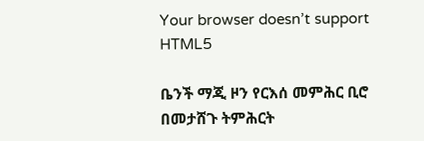Your browser doesn’t support HTML5

ቤንች ማጂ ዞን የርእሰ መምሕር ቢሮ በመታሸጉ ትምሕርት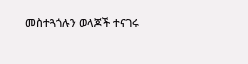መስተጓጎሉን ወላጆች ተናገሩ